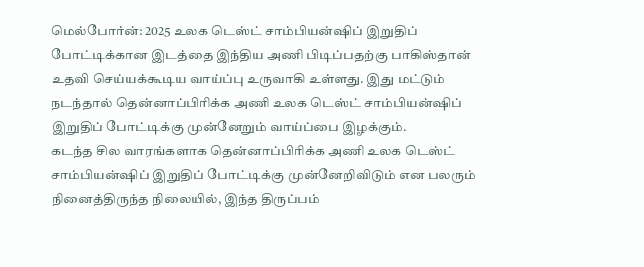மெல்போர்ன்: 2025 உலக டெஸ்ட் சாம்பியன்ஷிப் இறுதிப் போட்டிக்கான இடத்தை இந்திய அணி பிடிப்பதற்கு பாகிஸ்தான் உதவி செய்யக்கூடிய வாய்ப்பு உருவாகி உள்ளது. இது மட்டும் நடந்தால் தென்னாப்பிரிக்க அணி உலக டெஸ்ட் சாம்பியன்ஷிப் இறுதிப் போட்டிக்கு முன்னேறும் வாய்ப்பை இழக்கும்.
கடந்த சில வாரங்களாக தென்னாப்பிரிக்க அணி உலக டெஸ்ட் சாம்பியன்ஷிப் இறுதிப் போட்டிக்கு முன்னேறிவிடும் என பலரும் நினைத்திருந்த நிலையில், இந்த திருப்பம்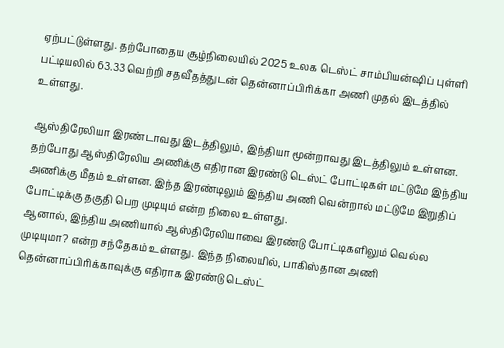ஏற்பட்டுள்ளது. தற்போதைய சூழ்நிலையில் 2025 உலக டெஸ்ட் சாம்பியன்ஷிப் புள்ளி பட்டியலில் 63.33 வெற்றி சதவீதத்துடன் தென்னாப்பிரிக்கா அணி முதல் இடத்தில் உள்ளது.

ஆஸ்திரேலியா இரண்டாவது இடத்திலும், இந்தியா மூன்றாவது இடத்திலும் உள்ளன. தற்போது ஆஸ்திரேலிய அணிக்கு எதிரான இரண்டு டெஸ்ட் போட்டிகள் மட்டுமே இந்திய அணிக்கு மீதம் உள்ளன. இந்த இரண்டிலும் இந்திய அணி வென்றால் மட்டுமே இறுதிப் போட்டிக்கு தகுதி பெற முடியும் என்ற நிலை உள்ளது.
ஆனால், இந்திய அணியால் ஆஸ்திரேலியாவை இரண்டு போட்டிகளிலும் வெல்ல முடியுமா? என்ற சந்தேகம் உள்ளது. இந்த நிலையில், பாகிஸ்தான அணி தென்னாப்பிரிக்காவுக்கு எதிராக இரண்டு டெஸ்ட்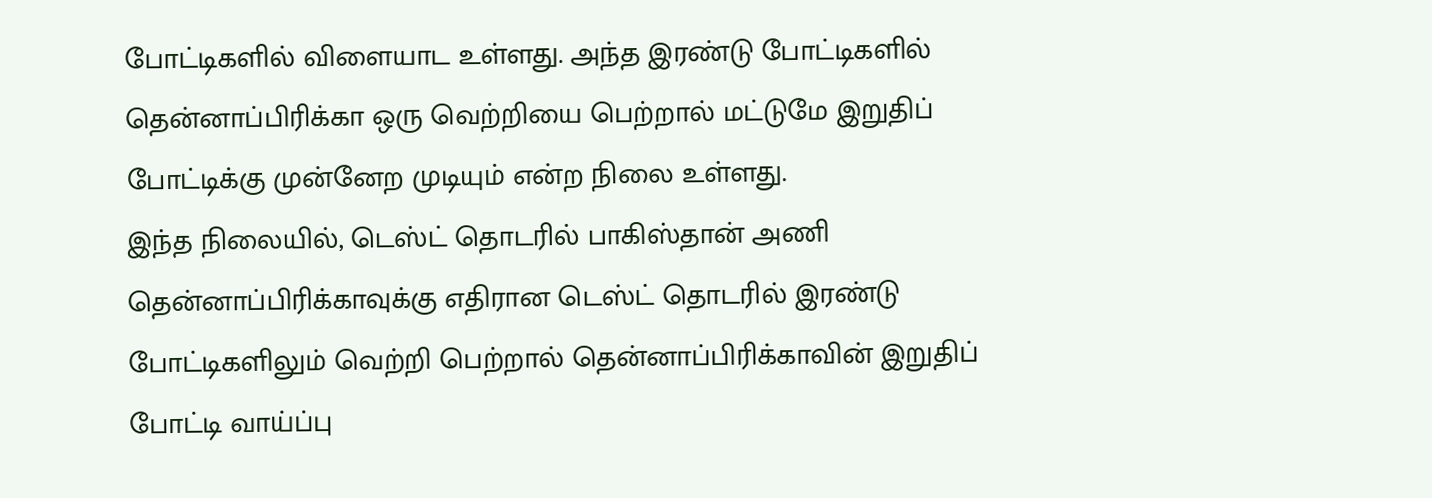போட்டிகளில் விளையாட உள்ளது. அந்த இரண்டு போட்டிகளில் தென்னாப்பிரிக்கா ஒரு வெற்றியை பெற்றால் மட்டுமே இறுதிப் போட்டிக்கு முன்னேற முடியும் என்ற நிலை உள்ளது.
இந்த நிலையில், டெஸ்ட் தொடரில் பாகிஸ்தான் அணி தென்னாப்பிரிக்காவுக்கு எதிரான டெஸ்ட் தொடரில் இரண்டு போட்டிகளிலும் வெற்றி பெற்றால் தென்னாப்பிரிக்காவின் இறுதிப் போட்டி வாய்ப்பு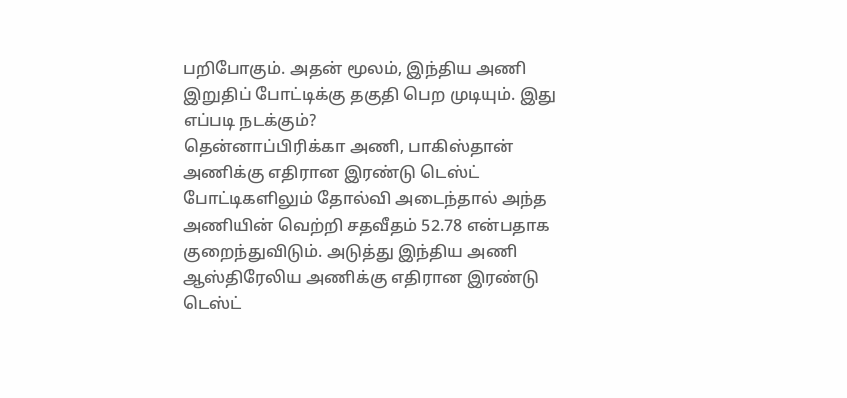பறிபோகும். அதன் மூலம், இந்திய அணி இறுதிப் போட்டிக்கு தகுதி பெற முடியும். இது எப்படி நடக்கும்?
தென்னாப்பிரிக்கா அணி, பாகிஸ்தான் அணிக்கு எதிரான இரண்டு டெஸ்ட் போட்டிகளிலும் தோல்வி அடைந்தால் அந்த அணியின் வெற்றி சதவீதம் 52.78 என்பதாக குறைந்துவிடும். அடுத்து இந்திய அணி ஆஸ்திரேலிய அணிக்கு எதிரான இரண்டு டெஸ்ட்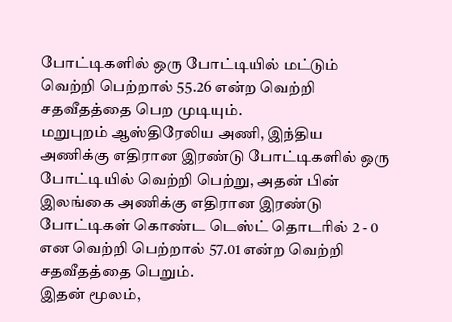போட்டிகளில் ஒரு போட்டியில் மட்டும் வெற்றி பெற்றால் 55.26 என்ற வெற்றி சதவீதத்தை பெற முடியும்.
மறுபுறம் ஆஸ்திரேலிய அணி, இந்திய அணிக்கு எதிரான இரண்டு போட்டிகளில் ஒரு போட்டியில் வெற்றி பெற்று, அதன் பின் இலங்கை அணிக்கு எதிரான இரண்டு போட்டிகள் கொண்ட டெஸ்ட் தொடரில் 2 - 0 என வெற்றி பெற்றால் 57.01 என்ற வெற்றி சதவீதத்தை பெறும்.
இதன் மூலம்,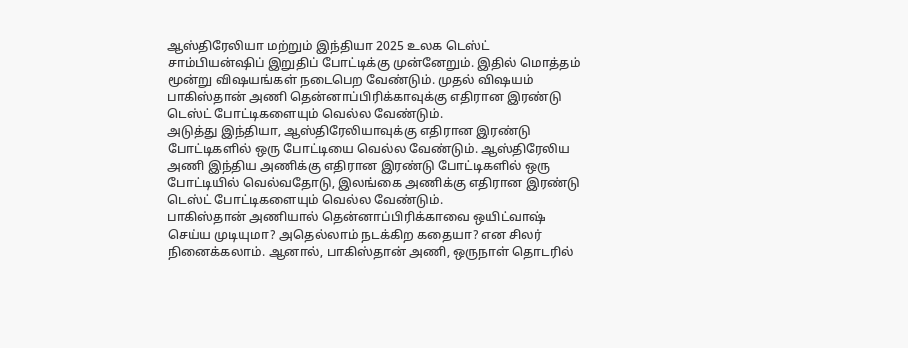ஆஸ்திரேலியா மற்றும் இந்தியா 2025 உலக டெஸ்ட் சாம்பியன்ஷிப் இறுதிப் போட்டிக்கு முன்னேறும். இதில் மொத்தம் மூன்று விஷயங்கள் நடைபெற வேண்டும். முதல் விஷயம் பாகிஸ்தான் அணி தென்னாப்பிரிக்காவுக்கு எதிரான இரண்டு டெஸ்ட் போட்டிகளையும் வெல்ல வேண்டும்.
அடுத்து இந்தியா, ஆஸ்திரேலியாவுக்கு எதிரான இரண்டு போட்டிகளில் ஒரு போட்டியை வெல்ல வேண்டும். ஆஸ்திரேலிய அணி இந்திய அணிக்கு எதிரான இரண்டு போட்டிகளில் ஒரு போட்டியில் வெல்வதோடு, இலங்கை அணிக்கு எதிரான இரண்டு டெஸ்ட் போட்டிகளையும் வெல்ல வேண்டும்.
பாகிஸ்தான் அணியால் தென்னாப்பிரிக்காவை ஒயிட்வாஷ் செய்ய முடியுமா? அதெல்லாம் நடக்கிற கதையா? என சிலர் நினைக்கலாம். ஆனால், பாகிஸ்தான் அணி, ஒருநாள் தொடரில்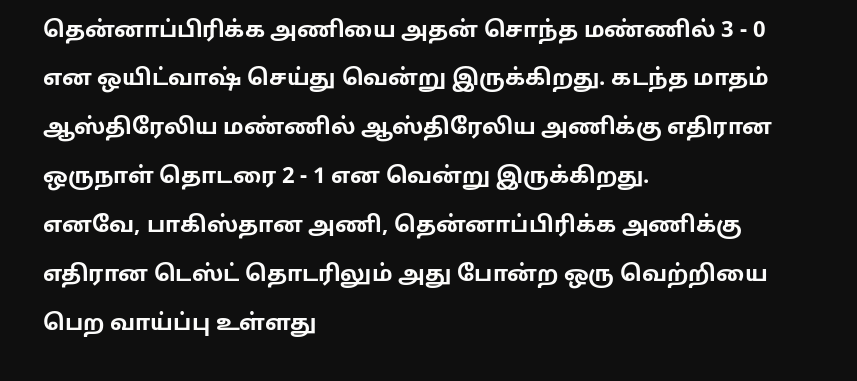தென்னாப்பிரிக்க அணியை அதன் சொந்த மண்ணில் 3 - 0 என ஒயிட்வாஷ் செய்து வென்று இருக்கிறது. கடந்த மாதம் ஆஸ்திரேலிய மண்ணில் ஆஸ்திரேலிய அணிக்கு எதிரான ஒருநாள் தொடரை 2 - 1 என வென்று இருக்கிறது.
எனவே, பாகிஸ்தான அணி, தென்னாப்பிரிக்க அணிக்கு எதிரான டெஸ்ட் தொடரிலும் அது போன்ற ஒரு வெற்றியை பெற வாய்ப்பு உள்ளது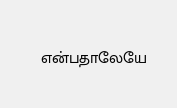என்பதாலேயே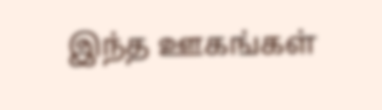இந்த ஊகங்கள்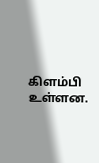கிளம்பி உள்ளன.